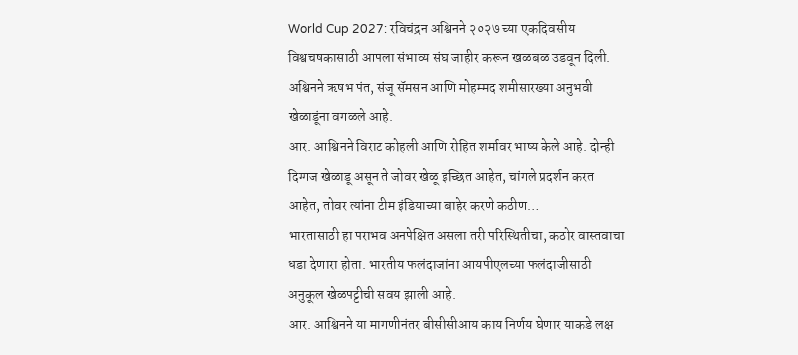World Cup 2027: रविचंद्रन अश्विनने २०२७ च्या एकदिवसीय विश्वचषकासाठी आपला संभाव्य संघ जाहीर करून खळबळ उडवून दिली. अश्विनने ऋषभ पंत, संजू सॅमसन आणि मोहम्मद शमीसारख्या अनुभवी खेळाडूंना वगळले आहे.
आर. आश्विनने विराट कोहली आणि रोहित शर्मावर भाष्य केले आहे. दोन्ही दिग्गज खेळाडू असून ते जोवर खेळू इच्छित आहेत, चांगले प्रदर्शन करत आहेत, तोवर त्यांना टीम इंडियाच्या बाहेर करणे कठीण…
भारतासाठी हा पराभव अनपेक्षित असला तरी परिस्थितीचा, कठोर वास्तवाचा धडा देणारा होता. भारतीय फलंदाजांना आयपीएलच्या फलंदाजीसाठी अनुकूल खेळपट्टीची सवय झाली आहे.
आर. आश्विनने या मागणीनंतर बीसीसीआय काय निर्णय घेणार याकडे लक्ष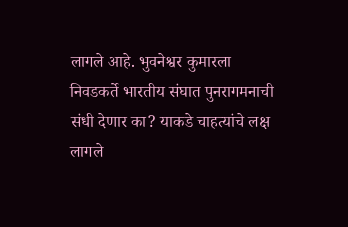लागले आहे. भुवनेश्वर कुमारला निवडकर्ते भारतीय संघात पुनरागमनाची संधी देणार का? याकडे चाहत्यांचे लक्ष लागले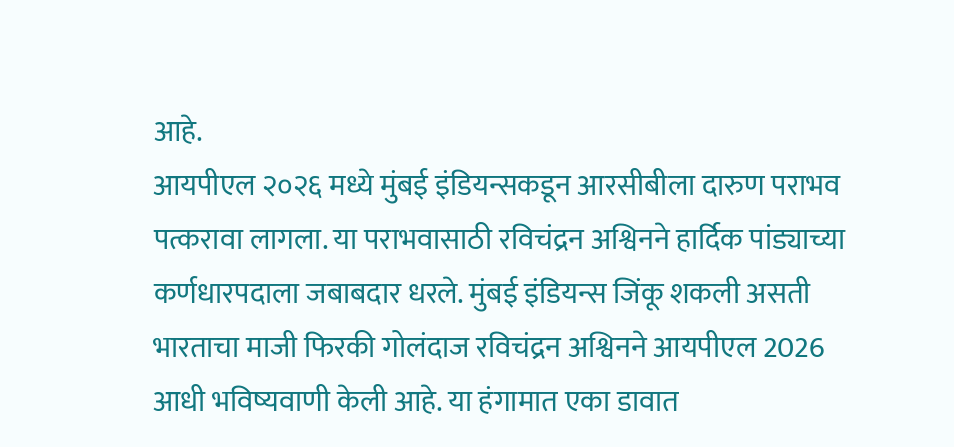आहे.
आयपीएल २०२६ मध्ये मुंबई इंडियन्सकडून आरसीबीला दारुण पराभव पत्करावा लागला. या पराभवासाठी रविचंद्रन अश्विनने हार्दिक पांड्याच्या कर्णधारपदाला जबाबदार धरले. मुंबई इंडियन्स जिंकू शकली असती
भारताचा माजी फिरकी गोलंदाज रविचंद्रन अश्विनने आयपीएल 2026 आधी भविष्यवाणी केली आहे. या हंगामात एका डावात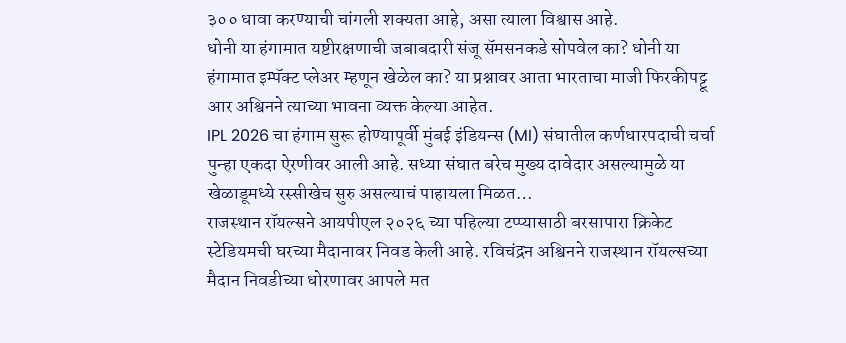३०० धावा करण्याची चांगली शक्यता आहे, असा त्याला विश्वास आहे.
धोनी या हंगामात यष्टीरक्षणाची जबाबदारी संजू सॅमसनकडे सोपवेल का? धोनी या हंगामात इम्पॅक्ट प्लेअर म्हणून खेळेल का? या प्रश्नावर आता भारताचा माजी फिरकीपट्टू आर अश्विनने त्याच्या भावना व्यक्त केल्या आहेत.
IPL 2026 चा हंगाम सुरू होण्यापूर्वी मुंबई इंडियन्स (MI) संघातील कर्णधारपदाची चर्चा पुन्हा एकदा ऐरणीवर आली आहे. सध्या संघात बरेच मुख्य दावेदार असल्यामुळे या खेळाडूमध्ये रस्सीखेच सुरु असल्याचं पाहायला मिळत…
राजस्थान रॉयल्सने आयपीएल २०२६ च्या पहिल्या टप्प्यासाठी बरसापारा क्रिकेट स्टेडियमची घरच्या मैदानावर निवड केली आहे. रविचंद्रन अश्विनने राजस्थान रॉयल्सच्या मैदान निवडीच्या धोरणावर आपले मत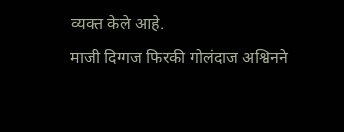व्यक्त केले आहे.
माजी दिग्गज फिरकी गोलंदाज अश्विनने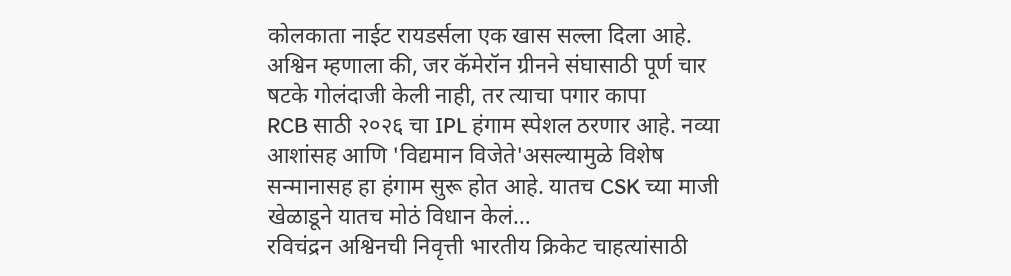कोलकाता नाईट रायडर्सला एक खास सल्ला दिला आहे. अश्विन म्हणाला की, जर कॅमेरॉन ग्रीनने संघासाठी पूर्ण चार षटके गोलंदाजी केली नाही, तर त्याचा पगार कापा
RCB साठी २०२६ चा IPL हंगाम स्पेशल ठरणार आहे. नव्या आशांसह आणि 'विद्यमान विजेते'असल्यामुळे विशेष सन्मानासह हा हंगाम सुरू होत आहे. यातच CSK च्या माजी खेळाडूने यातच मोठं विधान केलं…
रविचंद्रन अश्विनची निवृत्ती भारतीय क्रिकेट चाहत्यांसाठी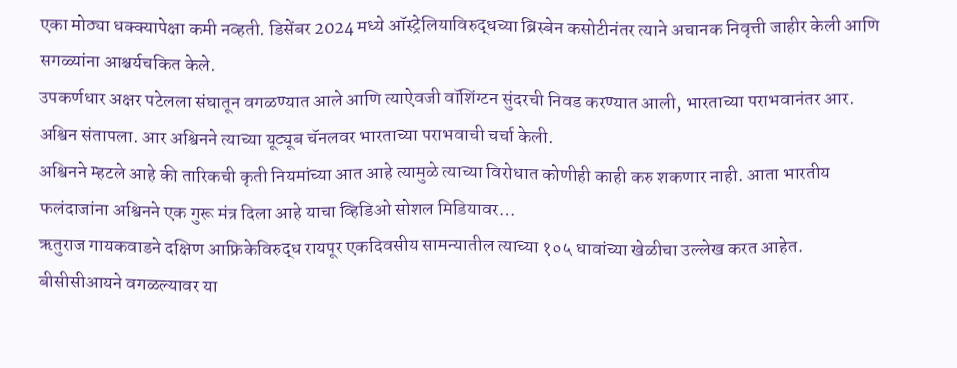एका मोठ्या धक्क्यापेक्षा कमी नव्हती. डिसेंबर 2024 मध्ये ऑस्ट्रेलियाविरुद्धच्या ब्रिस्बेन कसोटीनंतर त्याने अचानक निवृत्ती जाहीर केली आणि सगळ्यांना आश्चर्यचकित केले.
उपकर्णधार अक्षर पटेलला संघातून वगळण्यात आले आणि त्याऐवजी वॉशिंग्टन सुंदरची निवड करण्यात आली, भारताच्या पराभवानंतर आर. अश्विन संतापला. आर अश्विनने त्याच्या यूट्यूब चॅनलवर भारताच्या पराभवाची चर्चा केली.
अश्विनने म्हटले आहे की तारिकची कृती नियमांच्या आत आहे त्यामुळे त्याच्या विरोधात कोणीही काही करु शकणार नाही. आता भारतीय फलंदाजांना अश्विनने एक गुरू मंत्र दिला आहे याचा व्हिडिओ सोशल मिडियावर…
ऋतुराज गायकवाडने दक्षिण आफ्रिकेविरुद्ध रायपूर एकदिवसीय सामन्यातील त्याच्या १०५ धावांच्या खेळीचा उल्लेख करत आहेत. बीसीसीआयने वगळल्यावर या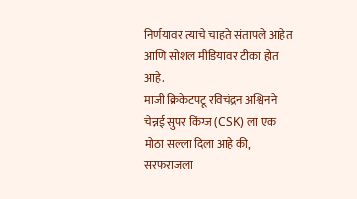निर्णयावर त्याचे चाहते संतापले आहेत आणि सोशल मीडियावर टीका होत आहे.
माजी क्रिकेटपटू रविचंद्रन अश्विनने चेन्नई सुपर किंग्ज (CSK) ला एक मोठा सल्ला दिला आहे की, सरफराजला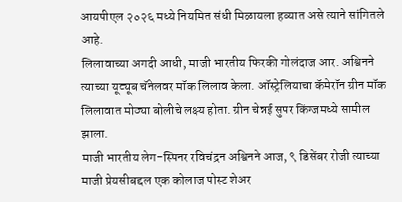आयपीएल २०२६ मध्ये नियमित संधी मिळायला हव्यात असे त्याने सांगितले आहे.
लिलावाच्या अगदी आधी, माजी भारतीय फिरकी गोलंदाज आर. अश्विनने त्याच्या यूट्यूब चॅनेलवर मॉक लिलाव केला. ऑस्ट्रेलियाचा कॅमेरॉन ग्रीन मॉक लिलावात मोठ्या बोलीचे लक्ष्य होता. ग्रीन चेन्नई सुपर किंग्जमध्ये सामील झाला.
माजी भारतीय लेग-स्पिनर रविचंद्रन अश्विनने आज, ९ डिसेंबर रोजी त्याच्या माजी प्रेयसीबद्दल एक कोलाज पोस्ट शेअर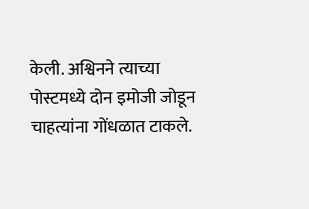केली. अश्विनने त्याच्या पोस्टमध्ये दोन इमोजी जोडून चाहत्यांना गोंधळात टाकले.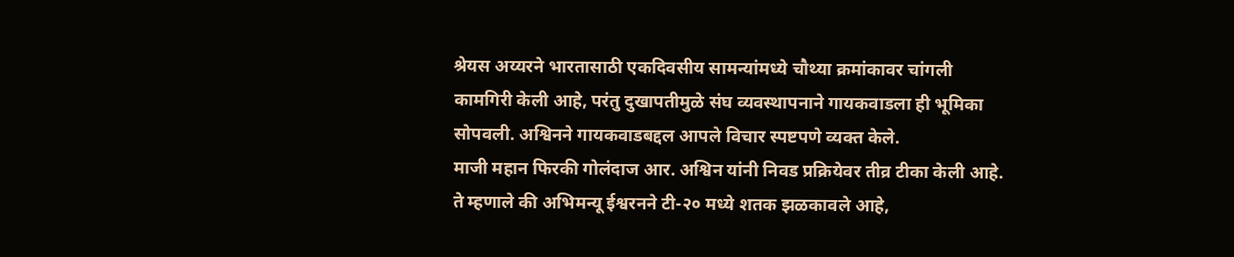श्रेयस अय्यरने भारतासाठी एकदिवसीय सामन्यांमध्ये चौथ्या क्रमांकावर चांगली कामगिरी केली आहे, परंतु दुखापतीमुळे संघ व्यवस्थापनाने गायकवाडला ही भूमिका सोपवली. अश्विनने गायकवाडबद्दल आपले विचार स्पष्टपणे व्यक्त केले.
माजी महान फिरकी गोलंदाज आर. अश्विन यांनी निवड प्रक्रियेवर तीव्र टीका केली आहे. ते म्हणाले की अभिमन्यू ईश्वरनने टी-२० मध्ये शतक झळकावले आहे,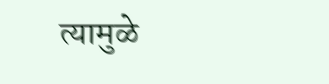त्यामुळे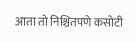आता तो निश्चितपणे कसोटी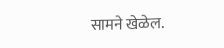सामने खेळेल.